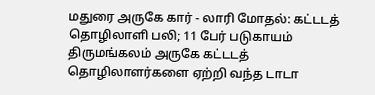மதுரை அருகே கார் - லாரி மோதல்: கட்டடத் தொழிலாளி பலி; 11 பேர் படுகாயம்
திருமங்கலம் அருகே கட்டடத் தொழிலாளர்களை ஏற்றி வந்த டாடா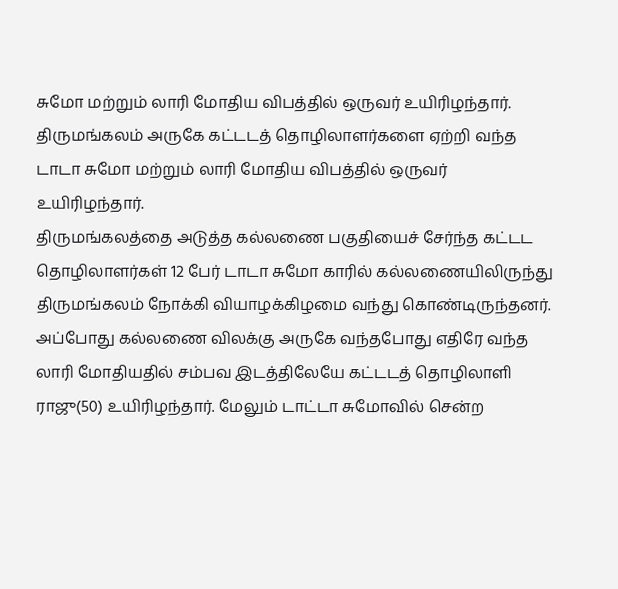சுமோ மற்றும் லாரி மோதிய விபத்தில் ஒருவர் உயிரிழந்தார்.
திருமங்கலம் அருகே கட்டடத் தொழிலாளர்களை ஏற்றி வந்த டாடா சுமோ மற்றும் லாரி மோதிய விபத்தில் ஒருவர் உயிரிழந்தார்.
திருமங்கலத்தை அடுத்த கல்லணை பகுதியைச் சேர்ந்த கட்டட தொழிலாளர்கள் 12 பேர் டாடா சுமோ காரில் கல்லணையிலிருந்து திருமங்கலம் நோக்கி வியாழக்கிழமை வந்து கொண்டிருந்தனர். அப்போது கல்லணை விலக்கு அருகே வந்தபோது எதிரே வந்த லாரி மோதியதில் சம்பவ இடத்திலேயே கட்டடத் தொழிலாளி ராஜு(50) உயிரிழந்தார். மேலும் டாட்டா சுமோவில் சென்ற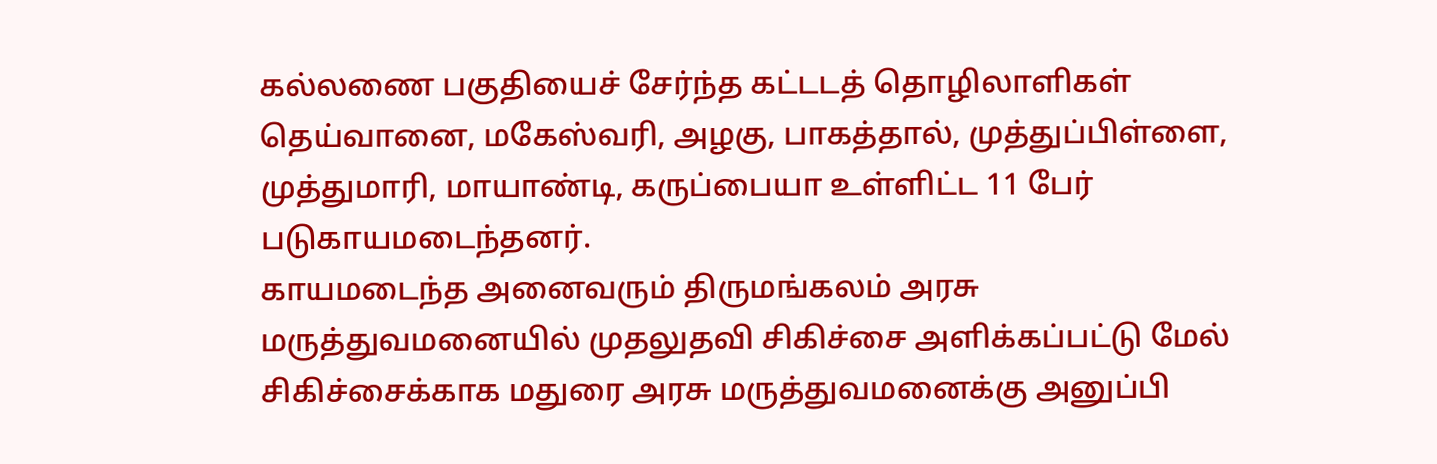கல்லணை பகுதியைச் சேர்ந்த கட்டடத் தொழிலாளிகள் தெய்வானை, மகேஸ்வரி, அழகு, பாகத்தால், முத்துப்பிள்ளை, முத்துமாரி, மாயாண்டி, கருப்பையா உள்ளிட்ட 11 பேர் படுகாயமடைந்தனர்.
காயமடைந்த அனைவரும் திருமங்கலம் அரசு மருத்துவமனையில் முதலுதவி சிகிச்சை அளிக்கப்பட்டு மேல் சிகிச்சைக்காக மதுரை அரசு மருத்துவமனைக்கு அனுப்பி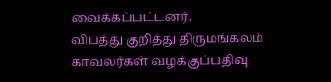வைக்கப்பட்டனர்.
விபத்து குறித்து திருமங்கலம் காவலர்கள் வழக்குப்பதிவு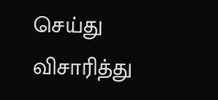செய்து விசாரித்து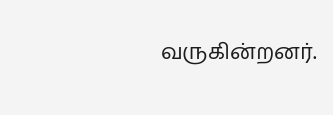வருகின்றனர்.